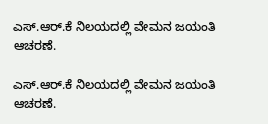ಎಸ್.ಆರ್.ಕೆ ನಿಲಯದಲ್ಲಿ ವೇಮನ ಜಯಂತಿ ಆಚರಣೆ.

ಎಸ್.ಆರ್.ಕೆ ನಿಲಯದಲ್ಲಿ ವೇಮನ ಜಯಂತಿ ಆಚರಣೆ.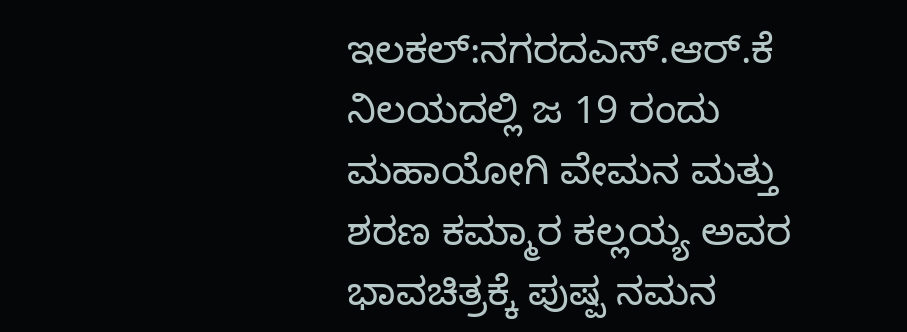ಇಲಕಲ್:ನಗರದಎಸ್.ಆರ್.ಕೆ ನಿಲಯದಲ್ಲಿ ಜ 19 ರಂದು ಮಹಾಯೋಗಿ ವೇಮನ ಮತ್ತು ಶರಣ ಕಮ್ಮಾರ ಕಲ್ಲಯ್ಯ ಅವರ ಭಾವಚಿತ್ರಕ್ಕೆ ಪುಷ್ಪ ನಮನ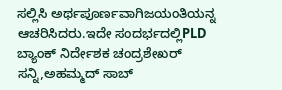ಸಲ್ಲಿಸಿ ಅರ್ಥಪೂರ್ಣವಾಗಿಜಯಂತಿಯನ್ನ ಆಚರಿಸಿದರು.ಇದೇ ಸಂದರ್ಭದಲ್ಲಿPLD ಬ್ಯಾಂಕ್ ನಿರ್ದೇಶಕ ಚಂದ್ರಶೇಖರ್ ಸನ್ನಿ,ಅಹಮ್ಮದ್ ಸಾಬ್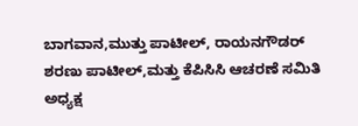ಬಾಗವಾನ,ಮುತ್ತು ಪಾಟೀಲ್, ರಾಯನಗೌಡರ್ ಶರಣು ಪಾಟೀಲ್,ಮತ್ತು ಕೆಪಿಸಿಸಿ ಆಚರಣೆ ಸಮಿತಿ ಅಧ್ಯಕ್ಷ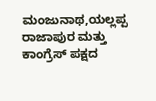ಮಂಜುನಾಥ,ಯಲ್ಲಪ್ಪ ರಾಜಾಪುರ ಮತ್ತು ಕಾಂಗ್ರೆಸ್ ಪಕ್ಷದ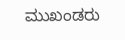ಮುಖಂಡರು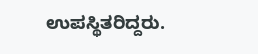ಉಪಸ್ಥಿತರಿದ್ದರು.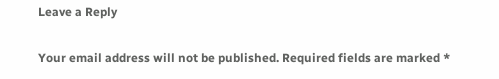Leave a Reply

Your email address will not be published. Required fields are marked *